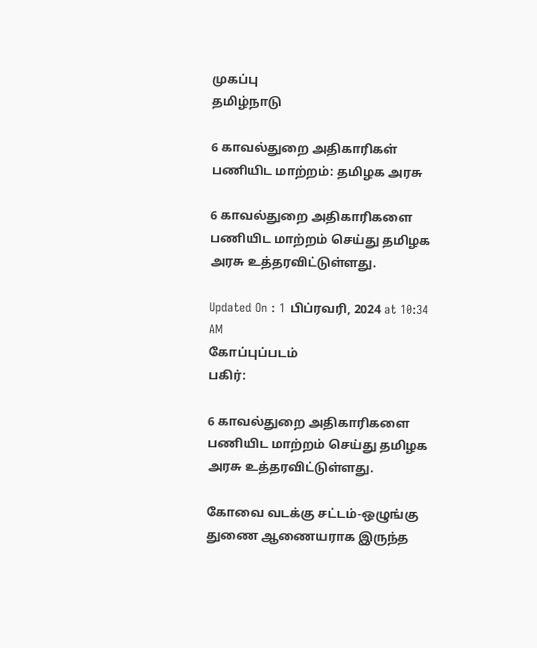முகப்பு
தமிழ்நாடு

6 காவல்துறை அதிகாரிகள் பணியிட மாற்றம்: தமிழக அரசு

6 காவல்துறை அதிகாரிகளை பணியிட மாற்றம் செய்து தமிழக அரசு உத்தரவிட்டுள்ளது.

Updated On : 1 பிப்ரவரி, 2024 at 10:34 AM
கோப்புப்படம்
பகிர்:

6 காவல்துறை அதிகாரிகளை பணியிட மாற்றம் செய்து தமிழக அரசு உத்தரவிட்டுள்ளது.

கோவை வடக்கு சட்டம்-ஒழுங்கு துணை ஆணையராக இருந்த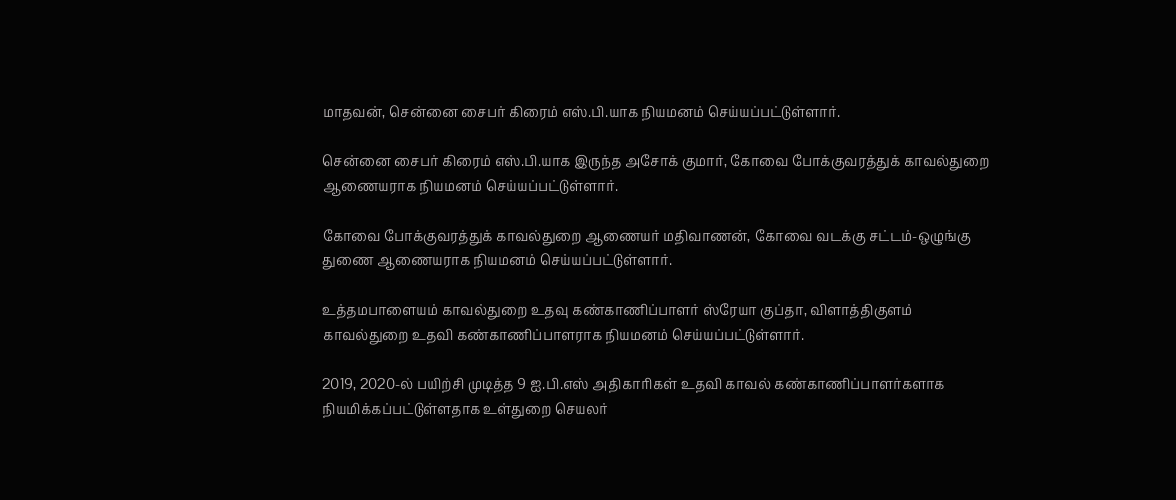மாதவன், சென்னை சைபர் கிரைம் எஸ்.பி.யாக நியமனம் செய்யப்பட்டுள்ளார்.

சென்னை சைபர் கிரைம் எஸ்.பி.யாக இருந்த அசோக் குமார், கோவை போக்குவரத்துக் காவல்துறை ஆணையராக நியமனம் செய்யப்பட்டுள்ளார்.

கோவை போக்குவரத்துக் காவல்துறை ஆணையர் மதிவாணன், கோவை வடக்கு சட்டம்-ஒழுங்கு துணை ஆணையராக நியமனம் செய்யப்பட்டுள்ளார்.

உத்தமபாளையம் காவல்துறை உதவு கண்காணிப்பாளர் ஸ்ரேயா குப்தா, விளாத்திகுளம் காவல்துறை உதவி கண்காணிப்பாளராக நியமனம் செய்யப்பட்டுள்ளார்.

2019, 2020-ல் பயிற்சி முடித்த 9 ஐ.பி.எஸ் அதிகாரிகள் உதவி காவல் கண்காணிப்பாளர்களாக நியமிக்கப்பட்டுள்ளதாக உள்துறை செயலர்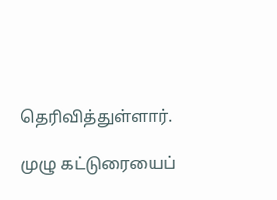தெரிவித்துள்ளார்.

முழு கட்டுரையைப்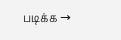படிக்க →